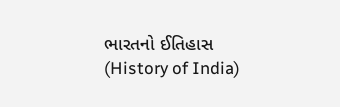ભારતનો ઈતિહાસ (History of India)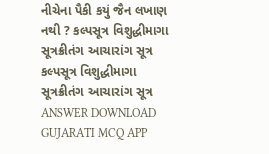નીચેના પૈકી કયું જૈન લખાણ નથી ? કલ્પસૂત્ર વિશુદ્ધીમાગા સૂત્રક્રીતંગ આચારાંગ સૂત્ર કલ્પસૂત્ર વિશુદ્ધીમાગા સૂત્રક્રીતંગ આચારાંગ સૂત્ર ANSWER DOWNLOAD GUJARATI MCQ APP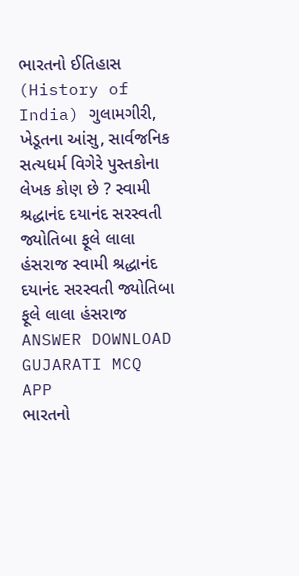ભારતનો ઈતિહાસ (History of India) ગુલામગીરી, ખેડૂતના આંસુ, સાર્વજનિક સત્યધર્મ વિગેરે પુસ્તકોના લેખક કોણ છે ? સ્વામી શ્રદ્ધાનંદ દયાનંદ સરસ્વતી જ્યોતિબા ફૂલે લાલા હંસરાજ સ્વામી શ્રદ્ધાનંદ દયાનંદ સરસ્વતી જ્યોતિબા ફૂલે લાલા હંસરાજ ANSWER DOWNLOAD GUJARATI MCQ APP
ભારતનો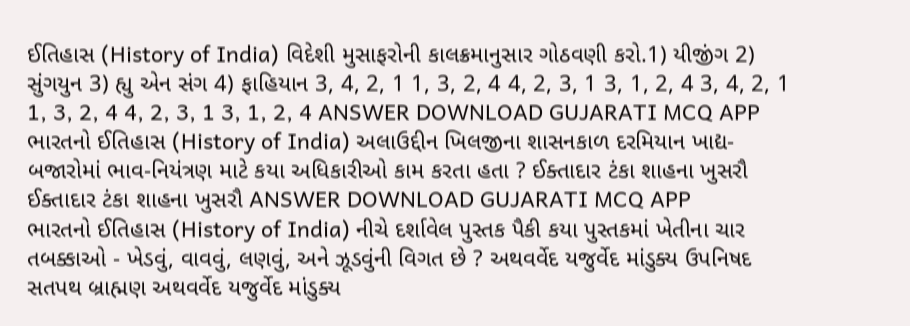ઈતિહાસ (History of India) વિદેશી મુસાફરોની કાલક્રમાનુસાર ગોઠવણી કરો.1) યીજીંગ 2) સુંગયુન 3) હ્યુ એન સંગ 4) ફાહિયાન 3, 4, 2, 1 1, 3, 2, 4 4, 2, 3, 1 3, 1, 2, 4 3, 4, 2, 1 1, 3, 2, 4 4, 2, 3, 1 3, 1, 2, 4 ANSWER DOWNLOAD GUJARATI MCQ APP
ભારતનો ઈતિહાસ (History of India) અલાઉદ્દીન ખિલજીના શાસનકાળ દરમિયાન ખાદ્ય-બજારોમાં ભાવ-નિયંત્રણ માટે કયા અધિકારીઓ કામ કરતા હતા ? ઈક્તાદાર ટંકા શાહના ખુસરૌ ઈક્તાદાર ટંકા શાહના ખુસરૌ ANSWER DOWNLOAD GUJARATI MCQ APP
ભારતનો ઈતિહાસ (History of India) નીચે દર્શાવેલ પુસ્તક પૈકી કયા પુસ્તકમાં ખેતીના ચાર તબક્કાઓ - ખેડવું, વાવવું, લણવું, અને ઝૂડવુંની વિગત છે ? અથવર્વેદ યજુર્વેદ માંડુક્ય ઉપનિષદ સતપથ બ્રાહ્મણ અથવર્વેદ યજુર્વેદ માંડુક્ય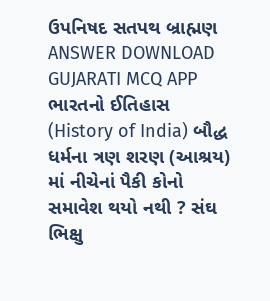ઉપનિષદ સતપથ બ્રાહ્મણ ANSWER DOWNLOAD GUJARATI MCQ APP
ભારતનો ઈતિહાસ (History of India) બૌદ્ધ ધર્મના ત્રણ શરણ (આશ્રય) માં નીચેનાં પૈકી કોનો સમાવેશ થયો નથી ? સંઘ ભિક્ષુ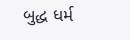બુદ્ધ ધર્મ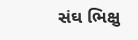સંઘ ભિક્ષુ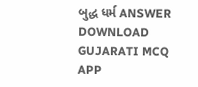બુદ્ધ ધર્મ ANSWER DOWNLOAD GUJARATI MCQ APP